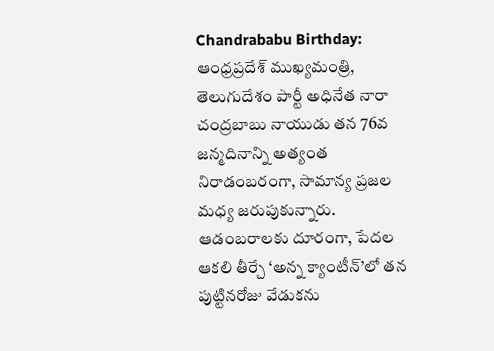Chandrababu Birthday: ఆంధ్రప్రదేశ్ ముఖ్యమంత్రి, తెలుగుదేశం పార్టీ అధినేత నారా చంద్రబాబు నాయుడు తన 76వ జన్మదినాన్ని అత్యంత నిరాడంబరంగా, సామాన్య ప్రజల మధ్య జరుపుకున్నారు. ఆడంబరాలకు దూరంగా, పేదల ఆకలి తీర్చే ‘అన్న క్యాంటీన్’లో తన పుట్టినరోజు వేడుకను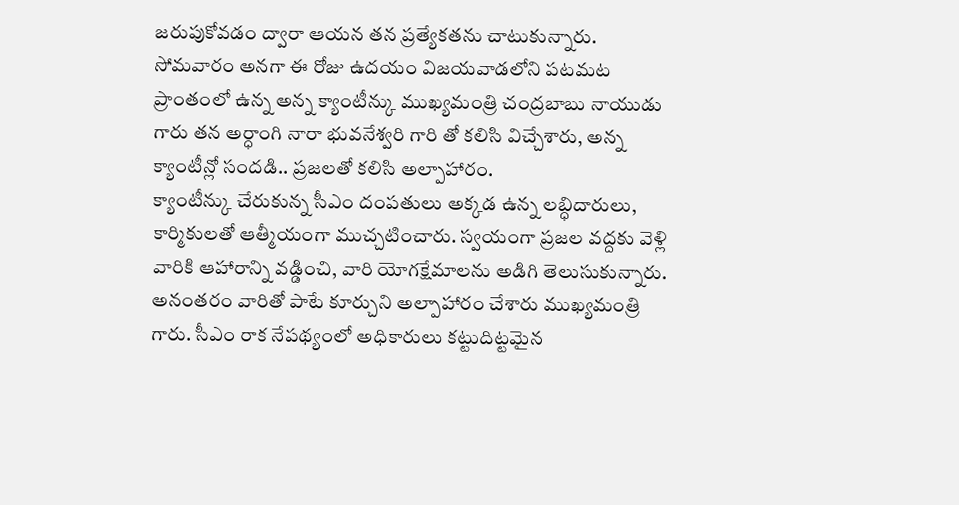జరుపుకోవడం ద్వారా ఆయన తన ప్రత్యేకతను చాటుకున్నారు.
సోమవారం అనగా ఈ రోజు ఉదయం విజయవాడలోని పటమట ప్రాంతంలో ఉన్న అన్న క్యాంటీన్కు ముఖ్యమంత్రి చంద్రబాబు నాయుడు గారు తన అర్ధాంగి నారా భువనేశ్వరి గారి తో కలిసి విచ్చేశారు, అన్న క్యాంటీన్లో సందడి.. ప్రజలతో కలిసి అల్పాహారం.
క్యాంటీన్కు చేరుకున్న సీఎం దంపతులు అక్కడ ఉన్న లబ్ధిదారులు, కార్మికులతో ఆత్మీయంగా ముచ్చటించారు. స్వయంగా ప్రజల వద్దకు వెళ్లి వారికి ఆహారాన్ని వడ్డించి, వారి యోగక్షేమాలను అడిగి తెలుసుకున్నారు. అనంతరం వారితో పాటే కూర్చుని అల్పాహారం చేశారు ముఖ్యమంత్రి గారు. సీఎం రాక నేపథ్యంలో అధికారులు కట్టుదిట్టమైన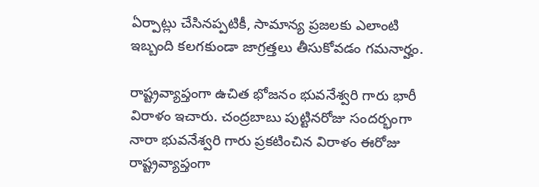ఏర్పాట్లు చేసినప్పటికీ, సామాన్య ప్రజలకు ఎలాంటి ఇబ్బంది కలగకుండా జాగ్రత్తలు తీసుకోవడం గమనార్హం.

రాష్ట్రవ్యాప్తంగా ఉచిత భోజనం భువనేశ్వరి గారు భారీ విరాళం ఇచారు. చంద్రబాబు పుట్టినరోజు సందర్భంగా నారా భువనేశ్వరి గారు ప్రకటించిన విరాళం ఈరోజు రాష్ట్రవ్యాప్తంగా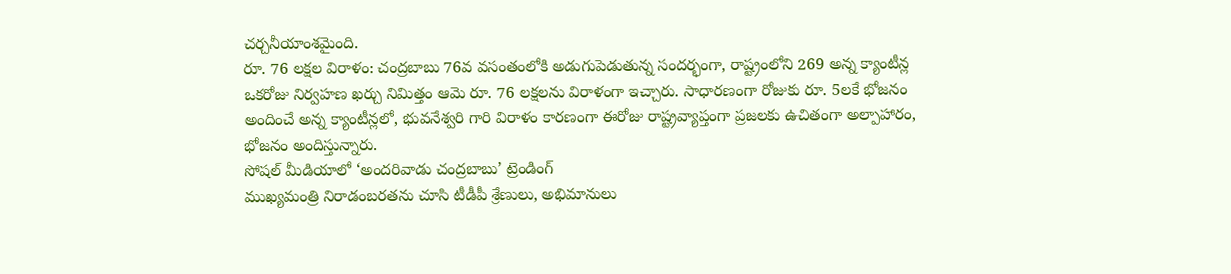చర్చనీయాంశమైంది.
రూ. 76 లక్షల విరాళం: చంద్రబాబు 76వ వసంతంలోకి అడుగుపెడుతున్న సందర్భంగా, రాష్ట్రంలోని 269 అన్న క్యాంటీన్ల ఒకరోజు నిర్వహణ ఖర్చు నిమిత్తం ఆమె రూ. 76 లక్షలను విరాళంగా ఇచ్చారు. సాధారణంగా రోజుకు రూ. 5లకే భోజనం అందించే అన్న క్యాంటీన్లలో, భువనేశ్వరి గారి విరాళం కారణంగా ఈరోజు రాష్ట్రవ్యాప్తంగా ప్రజలకు ఉచితంగా అల్పాహారం, భోజనం అందిస్తున్నారు.
సోషల్ మీడియాలో ‘అందరివాడు చంద్రబాబు’ ట్రెండింగ్
ముఖ్యమంత్రి నిరాడంబరతను చూసి టీడీపీ శ్రేణులు, అభిమానులు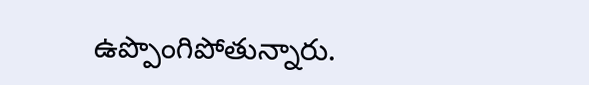ఉప్పొంగిపోతున్నారు.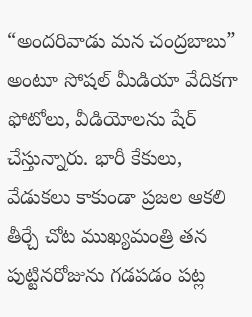“అందరివాడు మన చంద్రబాబు” అంటూ సోషల్ మీడియా వేదికగా ఫోటోలు, వీడియోలను షేర్ చేస్తున్నారు. భారీ కేకులు, వేడుకలు కాకుండా ప్రజల ఆకలి తీర్చే చోట ముఖ్యమంత్రి తన పుట్టినరోజును గడపడం పట్ల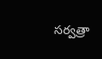సర్వత్రా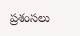ప్రశంసలు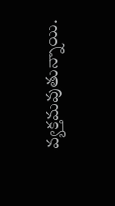వ్యక్తమవుతున్నాయి.